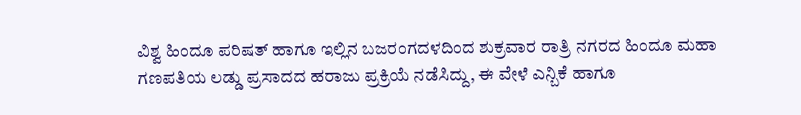ವಿಶ್ವ ಹಿಂದೂ ಪರಿಷತ್ ಹಾಗೂ ಇಲ್ಲಿನ ಬಜರಂಗದಳದಿಂದ ಶುಕ್ರವಾರ ರಾತ್ರಿ ನಗರದ ಹಿಂದೂ ಮಹಾ ಗಣಪತಿಯ ಲಡ್ಡು ಪ್ರಸಾದದ ಹರಾಜು ಪ್ರಕ್ರಿಯೆ ನಡೆಸಿದ್ದು, ಈ ವೇಳೆ ಎನ್ಬಿಕೆ ಹಾಗೂ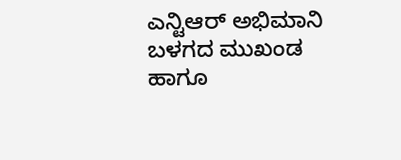ಎನ್ಟಿಆರ್ ಅಭಿಮಾನಿ ಬಳಗದ ಮುಖಂಡ ಹಾಗೂ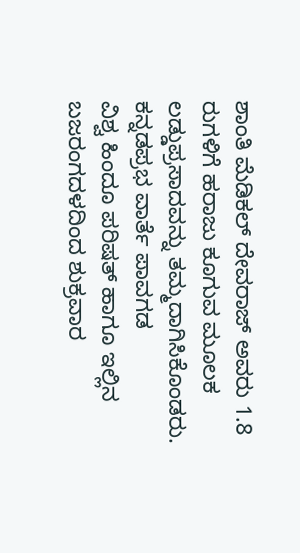ಶಾಂತಿ ಮೆಡಿಕಲ್ ದೇವರಾಜ್ ಅವರು 1.8 ರುಗಳಿಗೆ ಹರಾಜು ಕೂಗುವ ಮೂಲಕ ಲಡ್ಡುಪ್ರಸಾದವನ್ನು ತಮ್ಮದಾಗಿಸಿಕೊಂಡರು.
ಕನ್ನಡಪ್ರಭ ವಾರ್ತೆ ಪಾವಗಡ
ವಿಶ್ವ ಹಿಂದೂ ಪರಿಷತ್ ಹಾಗೂ ಇಲ್ಲಿನ ಬಜರಂಗದಳದಿಂದ ಶುಕ್ರವಾರ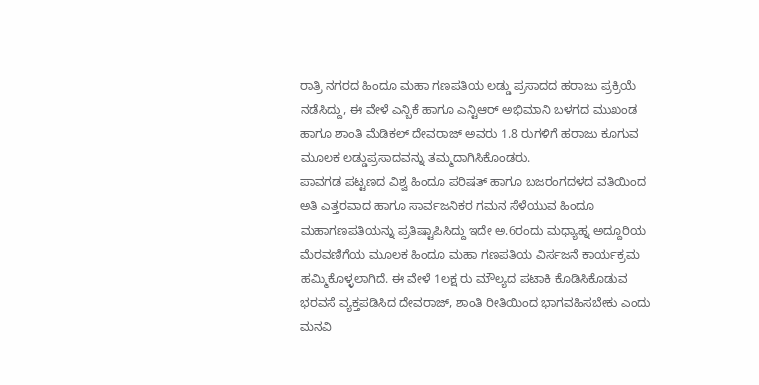ರಾತ್ರಿ ನಗರದ ಹಿಂದೂ ಮಹಾ ಗಣಪತಿಯ ಲಡ್ಡು ಪ್ರಸಾದದ ಹರಾಜು ಪ್ರಕ್ರಿಯೆ ನಡೆಸಿದ್ದು, ಈ ವೇಳೆ ಎನ್ಬಿಕೆ ಹಾಗೂ ಎನ್ಟಿಆರ್ ಅಭಿಮಾನಿ ಬಳಗದ ಮುಖಂಡ ಹಾಗೂ ಶಾಂತಿ ಮೆಡಿಕಲ್ ದೇವರಾಜ್ ಅವರು 1.8 ರುಗಳಿಗೆ ಹರಾಜು ಕೂಗುವ ಮೂಲಕ ಲಡ್ಡುಪ್ರಸಾದವನ್ನು ತಮ್ಮದಾಗಿಸಿಕೊಂಡರು.
ಪಾವಗಡ ಪಟ್ಟಣದ ವಿಶ್ವ ಹಿಂದೂ ಪರಿಷತ್ ಹಾಗೂ ಬಜರಂಗದಳದ ವತಿಯಿಂದ ಅತಿ ಎತ್ತರವಾದ ಹಾಗೂ ಸಾರ್ವಜನಿಕರ ಗಮನ ಸೆಳೆಯುವ ಹಿಂದೂ ಮಹಾಗಣಪತಿಯನ್ನು ಪ್ರತಿಷ್ಟಾಪಿಸಿದ್ದು ಇದೇ ಅ.6ರಂದು ಮಧ್ಯಾಹ್ನ ಅದ್ದೂರಿಯ ಮೆರವಣಿಗೆಯ ಮೂಲಕ ಹಿಂದೂ ಮಹಾ ಗಣಪತಿಯ ವಿರ್ಸಜನೆ ಕಾರ್ಯಕ್ರಮ ಹಮ್ಮಿಕೊಳ್ಳಲಾಗಿದೆ. ಈ ವೇಳೆ 1ಲಕ್ಷ ರು ಮೌಲ್ಯದ ಪಟಾಕಿ ಕೊಡಿಸಿಕೊಡುವ ಭರವಸೆ ವ್ಯಕ್ತಪಡಿಸಿದ ದೇವರಾಜ್, ಶಾಂತಿ ರೀತಿಯಿಂದ ಭಾಗವಹಿಸಬೇಕು ಎಂದು ಮನವಿ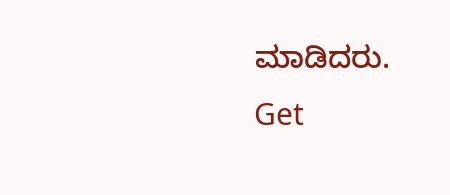ಮಾಡಿದರು.
Get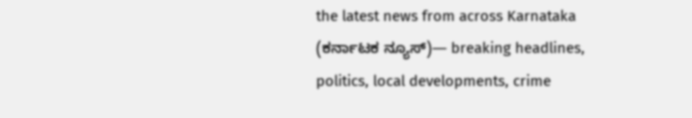the latest news from across Karnataka (ಕರ್ನಾಟಕ ನ್ಯೂಸ್)— breaking headlines, politics, local developments, crime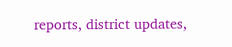reports, district updates,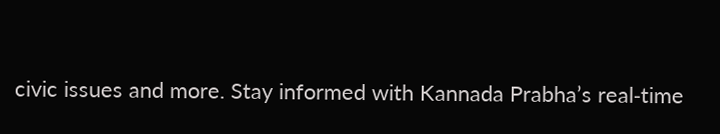civic issues and more. Stay informed with Kannada Prabha’s real‑time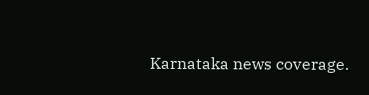Karnataka news coverage.